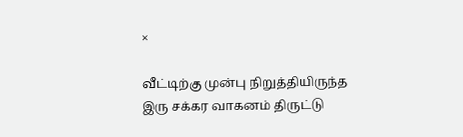×

வீட்டிற்கு முன்பு நிறுத்தியிருந்த இரு சக்கர வாகனம் திருட்டு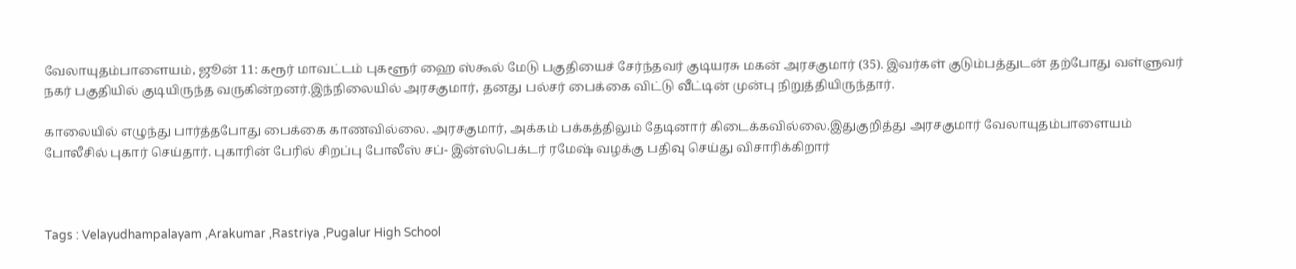வேலாயுதம்பாளையம், ஜூன் 11: கரூர் மாவட்டம் புகளூர் ஹை ஸ்கூல் மேடு பகுதியைச் சேர்ந்தவர் குடியரசு மகன் அரசகுமார் (35). இவர்கள் குடும்பத்துடன் தற்போது வள்ளுவர் நகர் பகுதியில் குடியிருந்த வருகின்றனர்.இந்நிலையில் அரசகுமார், தனது பல்சர் பைக்கை விட்டு வீட்டின் முன்பு நிறுத்தியிருந்தார்.

காலையில் எழுந்து பார்த்தபோது பைக்கை காணவில்லை. அரசகுமார், அக்கம் பக்கத்திலும் தேடினார் கிடைக்கவில்லை.இதுகுறித்து அரசகுமார் வேலாயுதம்பாளையம் போலீசில் புகார் செய்தார். புகாரின் பேரில் சிறப்பு போலீஸ் சப்- இன்ஸ்பெக்டர் ரமேஷ் வழக்கு பதிவு செய்து விசாரிக்கிறார்



Tags : Velayudhampalayam ,Arakumar ,Rastriya ,Pugalur High School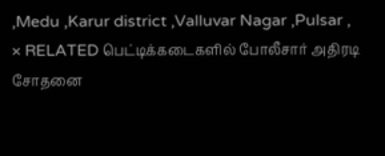,Medu ,Karur district ,Valluvar Nagar ,Pulsar ,
× RELATED பெட்டிக்கடைகளில் போலீசார் அதிரடி சோதனை